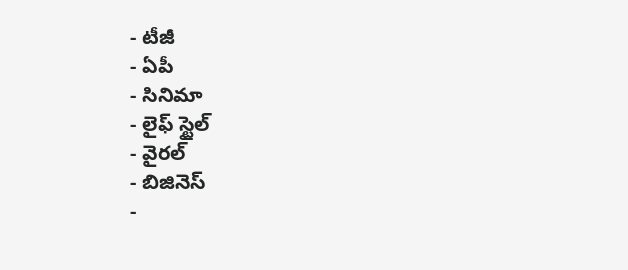- టీజీ
- ఏపీ
- సినిమా
- లైఫ్ స్టైల్
- వైరల్
- బిజినెస్
-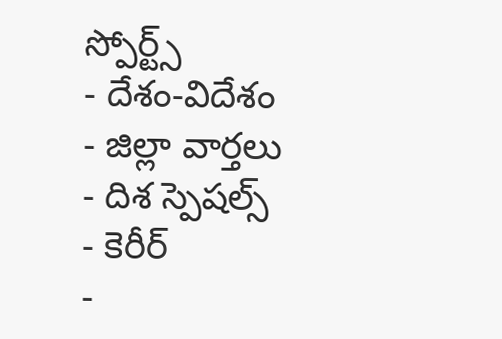స్పోర్ట్స్
- దేశం-విదేశం
- జిల్లా వార్తలు
- దిశ స్పెషల్స్
- కెరీర్
-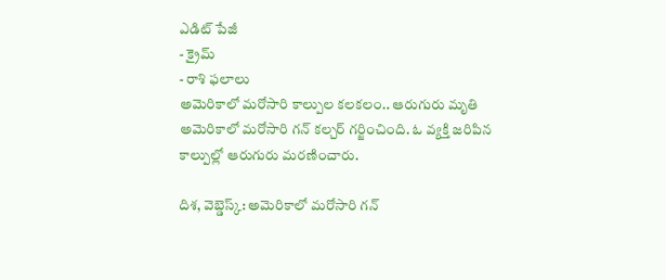ఎడిట్ పేజీ
- క్రైమ్
- రాశి ఫలాలు
అమెరికాలో మరోసారి కాల్పుల కలకలం.. ఆరుగురు మృతి
అమెరికాలో మరోసారి గన్ కల్చర్ గర్జించింది. ఓ వ్యక్తి జరిపిన కాల్పుల్లో ఆరుగురు మరణించారు.

దిశ, వెబ్డెస్క్: అమెరికాలో మరోసారి గన్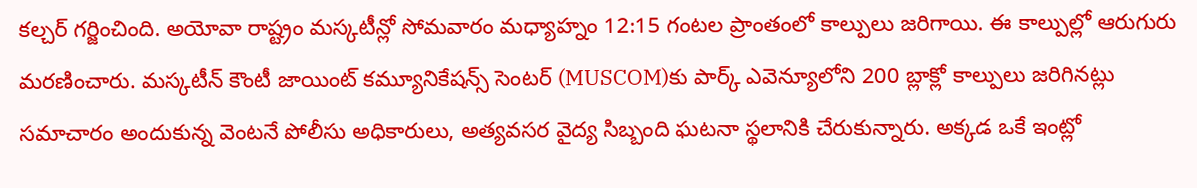కల్చర్ గర్జించింది. అయోవా రాష్ట్రం మస్కటీన్లో సోమవారం మధ్యాహ్నం 12:15 గంటల ప్రాంతంలో కాల్పులు జరిగాయి. ఈ కాల్పుల్లో ఆరుగురు మరణించారు. మస్కటీన్ కౌంటీ జాయింట్ కమ్యూనికేషన్స్ సెంటర్ (MUSCOM)కు పార్క్ ఎవెన్యూలోని 200 బ్లాక్లో కాల్పులు జరిగినట్లు సమాచారం అందుకున్న వెంటనే పోలీసు అధికారులు, అత్యవసర వైద్య సిబ్బంది ఘటనా స్థలానికి చేరుకున్నారు. అక్కడ ఒకే ఇంట్లో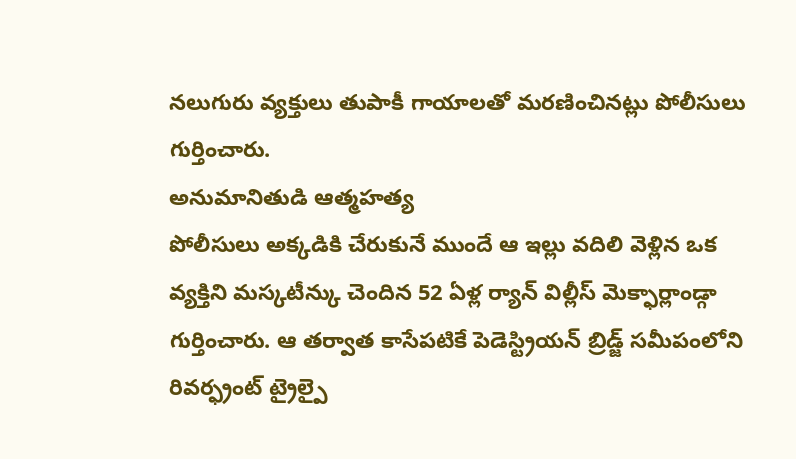నలుగురు వ్యక్తులు తుపాకీ గాయాలతో మరణించినట్లు పోలీసులు గుర్తించారు.
అనుమానితుడి ఆత్మహత్య
పోలీసులు అక్కడికి చేరుకునే ముందే ఆ ఇల్లు వదిలి వెళ్లిన ఒక వ్యక్తిని మస్కటీన్కు చెందిన 52 ఏళ్ల ర్యాన్ విల్లీస్ మెక్ఫార్లాండ్గా గుర్తించారు. ఆ తర్వాత కాసేపటికే పెడెస్ట్రియన్ బ్రిడ్జ్ సమీపంలోని రివర్ఫ్రంట్ ట్రైల్పై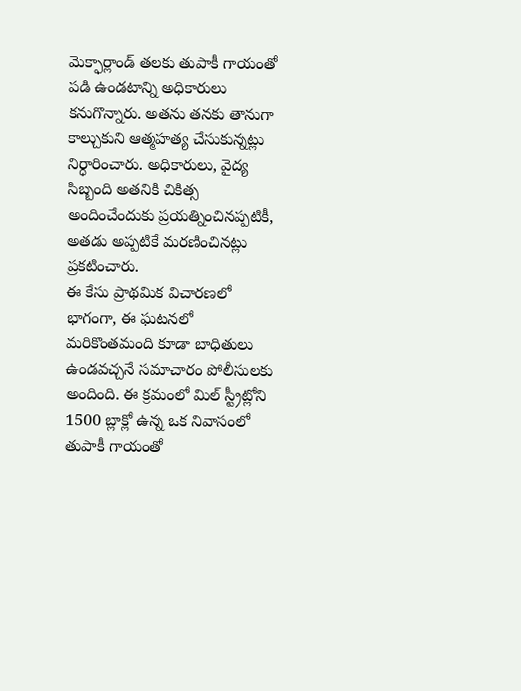మెక్ఫార్లాండ్ తలకు తుపాకీ గాయంతో పడి ఉండటాన్ని అధికారులు కనుగొన్నారు. అతను తనకు తానుగా కాల్చుకుని ఆత్మహత్య చేసుకున్నట్లు నిర్ధారించారు. అధికారులు, వైద్య సిబ్బంది అతనికి చికిత్స అందించేందుకు ప్రయత్నించినప్పటికీ, అతడు అప్పటికే మరణించినట్లు ప్రకటించారు.
ఈ కేసు ప్రాథమిక విచారణలో భాగంగా, ఈ ఘటనలో మరికొంతమంది కూడా బాధితులు ఉండవచ్చనే సమాచారం పోలీసులకు అందింది. ఈ క్రమంలో మిల్ స్ట్రీట్లోని 1500 బ్లాక్లో ఉన్న ఒక నివాసంలో తుపాకీ గాయంతో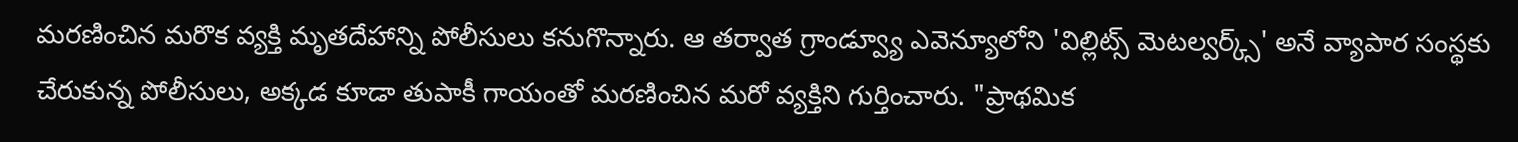మరణించిన మరొక వ్యక్తి మృతదేహాన్ని పోలీసులు కనుగొన్నారు. ఆ తర్వాత గ్రాండ్వ్యూ ఎవెన్యూలోని 'విల్లిట్స్ మెటల్వర్క్స్' అనే వ్యాపార సంస్థకు చేరుకున్న పోలీసులు, అక్కడ కూడా తుపాకీ గాయంతో మరణించిన మరో వ్యక్తిని గుర్తించారు. "ప్రాథమిక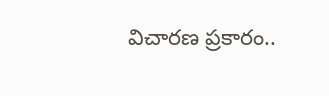విచారణ ప్రకారం..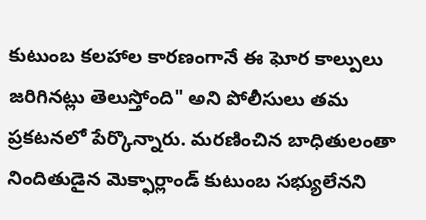కుటుంబ కలహాల కారణంగానే ఈ ఘోర కాల్పులు జరిగినట్లు తెలుస్తోంది" అని పోలీసులు తమ ప్రకటనలో పేర్కొన్నారు. మరణించిన బాధితులంతా నిందితుడైన మెక్ఫార్లాండ్ కుటుంబ సభ్యులేనని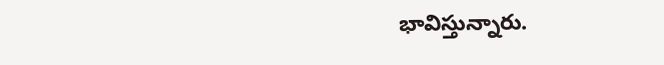భావిస్తున్నారు.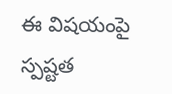ఈ విషయంపై స్పష్టత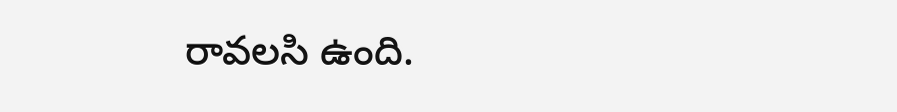రావలసి ఉంది.